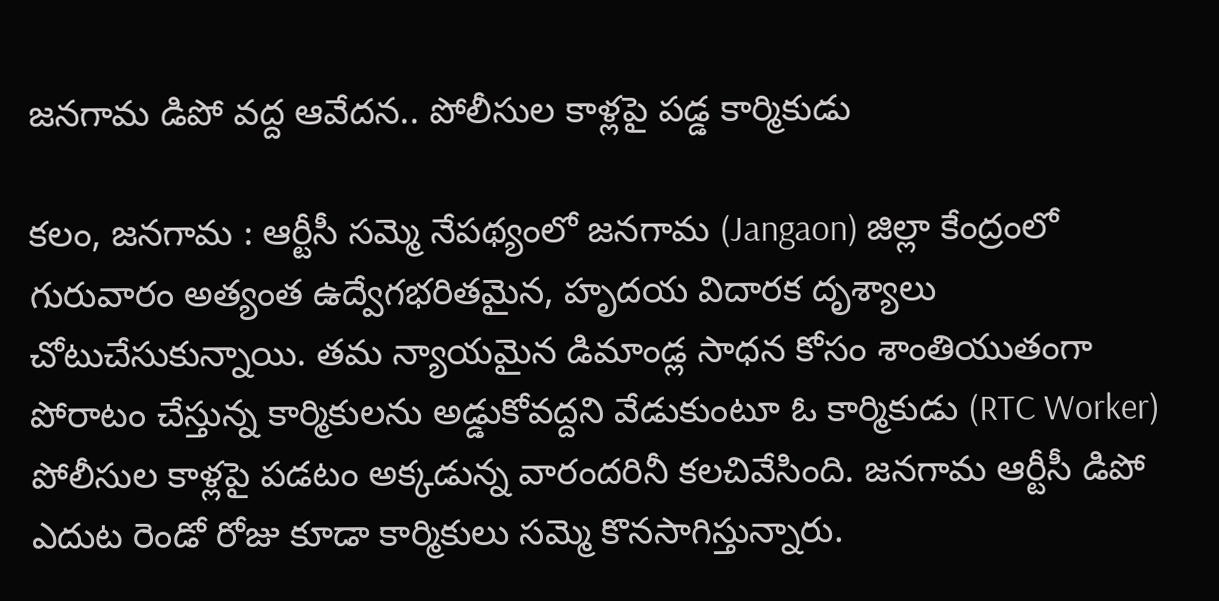జనగామ డిపో వద్ద ఆవేదన.. పోలీసుల కాళ్లపై పడ్డ కార్మికుడు

కలం, జనగామ : ఆర్టీసీ సమ్మె నేపథ్యంలో జనగామ (Jangaon) జిల్లా కేంద్రంలో గురువారం అత్యంత ఉద్వేగభరితమైన, హృదయ విదారక దృశ్యాలు చోటుచేసుకున్నాయి. తమ న్యాయమైన డిమాండ్ల సాధన కోసం శాంతియుతంగా పోరాటం చేస్తున్న కార్మికులను అడ్డుకోవద్దని వేడుకుంటూ ఓ కార్మికుడు (RTC Worker) పోలీసుల కాళ్లపై పడటం అక్కడున్న వారందరినీ కలచివేసింది. జనగామ ఆర్టీసీ డిపో ఎదుట రెండో రోజు కూడా కార్మికులు సమ్మె కొనసాగిస్తున్నారు.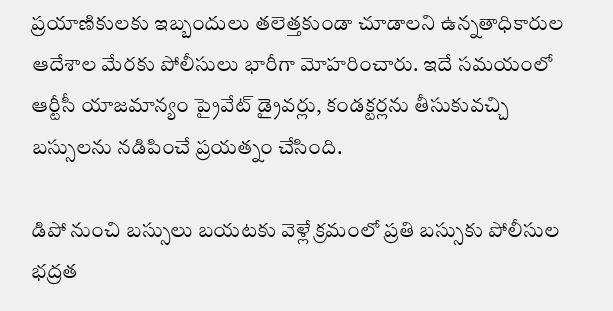ప్రయాణికులకు ఇబ్బందులు తలెత్తకుండా చూడాలని ఉన్నతాధికారుల ఆదేశాల మేరకు పోలీసులు భారీగా మోహరించారు. ఇదే సమయంలో ఆర్టీసీ యాజమాన్యం ప్రైవేట్ డ్రైవర్లు, కండక్టర్లను తీసుకువచ్చి బస్సులను నడిపించే ప్రయత్నం చేసింది.

డిపో నుంచి బస్సులు బయటకు వెళ్లే క్రమంలో ప్రతి బస్సుకు పోలీసుల భద్రత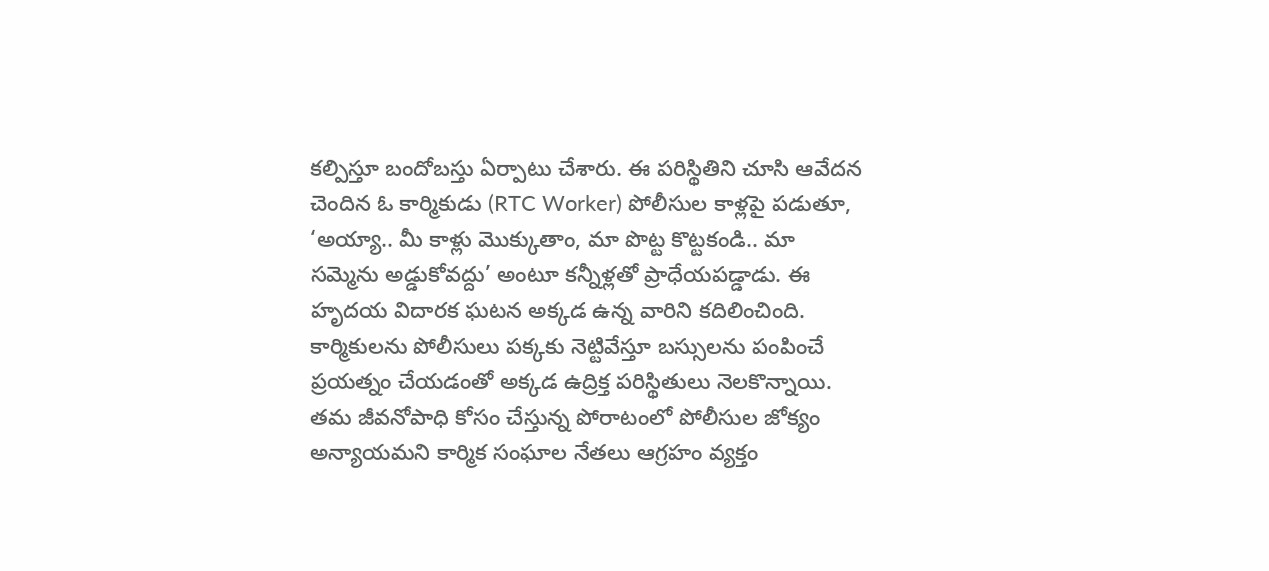కల్పిస్తూ బందోబస్తు ఏర్పాటు చేశారు. ఈ పరిస్థితిని చూసి ఆవేదన చెందిన ఓ కార్మికుడు (RTC Worker) పోలీసుల కాళ్లపై పడుతూ, ‘అయ్యా.. మీ కాళ్లు మొక్కుతాం, మా పొట్ట కొట్టకండి.. మా సమ్మెను అడ్డుకోవద్దు’ అంటూ కన్నీళ్లతో ప్రాధేయపడ్డాడు. ఈ హృదయ విదారక ఘటన అక్కడ ఉన్న వారిని కదిలించింది. కార్మికులను పోలీసులు పక్కకు నెట్టివేస్తూ బస్సులను పంపించే ప్రయత్నం చేయడంతో అక్కడ ఉద్రిక్త పరిస్థితులు నెలకొన్నాయి. తమ జీవనోపాధి కోసం చేస్తున్న పోరాటంలో పోలీసుల జోక్యం అన్యాయమని కార్మిక సంఘాల నేతలు ఆగ్రహం వ్యక్తం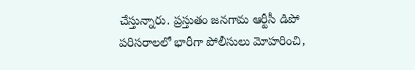చేస్తున్నారు. ప్రస్తుతం జనగామ ఆర్టీసీ డిపో పరిసరాలలో భారీగా పోలీసులు మోహరించి,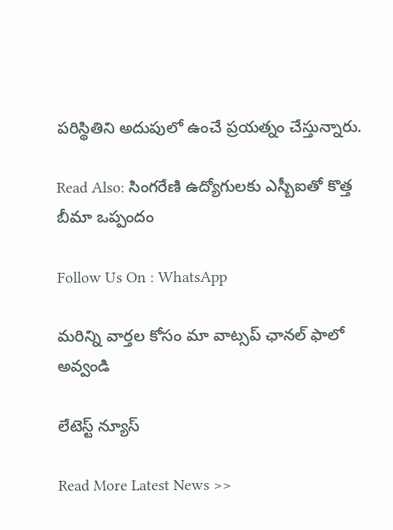పరిస్థితిని అదుపులో ఉంచే ప్రయత్నం చేస్తున్నారు.

Read Also: సింగరేణి ఉద్యోగులకు ఎస్బీఐతో కొత్త బీమా ఒప్పందం

Follow Us On : WhatsApp

మ‌రిన్ని వార్త‌ల కోసం మా వాట్స‌ప్ ఛాన‌ల్ ఫాలో అవ్వండి

లేటెస్ట్ న్యూస్‌

Read More Latest News >>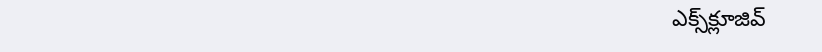ఎక్స్‌క్లూజివ్‌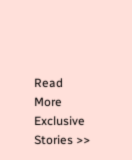Read More Exclusive Stories >>